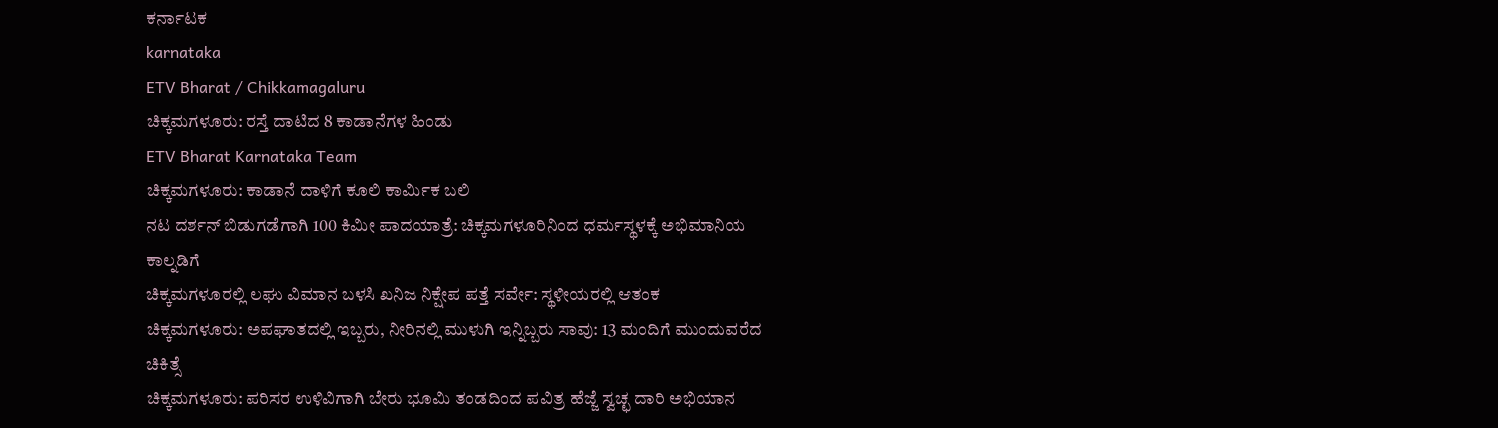ಕರ್ನಾಟಕ
karnataka
ETV Bharat / Chikkamagaluru
ಚಿಕ್ಕಮಗಳೂರು: ರಸ್ತೆ ದಾಟಿದ 8 ಕಾಡಾನೆಗಳ ಹಿಂಡು
ETV Bharat Karnataka Team
ಚಿಕ್ಕಮಗಳೂರು: ಕಾಡಾನೆ ದಾಳಿಗೆ ಕೂಲಿ ಕಾರ್ಮಿಕ ಬಲಿ
ನಟ ದರ್ಶನ್ ಬಿಡುಗಡೆಗಾಗಿ 100 ಕಿಮೀ ಪಾದಯಾತ್ರೆ: ಚಿಕ್ಕಮಗಳೂರಿನಿಂದ ಧರ್ಮಸ್ಥಳಕ್ಕೆ ಅಭಿಮಾನಿಯ ಕಾಲ್ನಡಿಗೆ
ಚಿಕ್ಕಮಗಳೂರಲ್ಲಿ ಲಘು ವಿಮಾನ ಬಳಸಿ ಖನಿಜ ನಿಕ್ಷೇಪ ಪತ್ತೆ ಸರ್ವೇ: ಸ್ಥಳೀಯರಲ್ಲಿ ಆತಂಕ
ಚಿಕ್ಕಮಗಳೂರು: ಅಪಘಾತದಲ್ಲಿ ಇಬ್ಬರು, ನೀರಿನಲ್ಲಿ ಮುಳುಗಿ ಇನ್ನಿಬ್ಬರು ಸಾವು: 13 ಮಂದಿಗೆ ಮುಂದುವರೆದ ಚಿಕಿತ್ಸೆ
ಚಿಕ್ಕಮಗಳೂರು: ಪರಿಸರ ಉಳಿವಿಗಾಗಿ ಬೇರು ಭೂಮಿ ತಂಡದಿಂದ ಪವಿತ್ರ ಹೆಜ್ಜೆ ಸ್ವಚ್ಛ ದಾರಿ ಅಭಿಯಾನ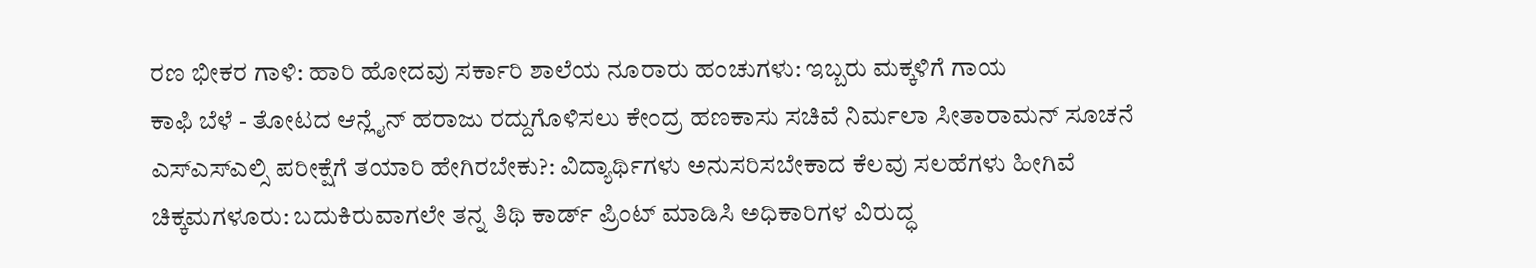ರಣ ಭೀಕರ ಗಾಳಿ: ಹಾರಿ ಹೋದವು ಸರ್ಕಾರಿ ಶಾಲೆಯ ನೂರಾರು ಹಂಚುಗಳು: ಇಬ್ಬರು ಮಕ್ಕಳಿಗೆ ಗಾಯ
ಕಾಫಿ ಬೆಳೆ - ತೋಟದ ಆನ್ಲೈನ್ ಹರಾಜು ರದ್ದುಗೊಳಿಸಲು ಕೇಂದ್ರ ಹಣಕಾಸು ಸಚಿವೆ ನಿರ್ಮಲಾ ಸೀತಾರಾಮನ್ ಸೂಚನೆ
ಎಸ್ಎಸ್ಎಲ್ಸಿ ಪರೀಕ್ಷೆಗೆ ತಯಾರಿ ಹೇಗಿರಬೇಕು?: ವಿದ್ಯಾರ್ಥಿಗಳು ಅನುಸರಿಸಬೇಕಾದ ಕೆಲವು ಸಲಹೆಗಳು ಹೀಗಿವೆ
ಚಿಕ್ಕಮಗಳೂರು: ಬದುಕಿರುವಾಗಲೇ ತನ್ನ ತಿಥಿ ಕಾರ್ಡ್ ಪ್ರಿಂಟ್ ಮಾಡಿಸಿ ಅಧಿಕಾರಿಗಳ ವಿರುದ್ಧ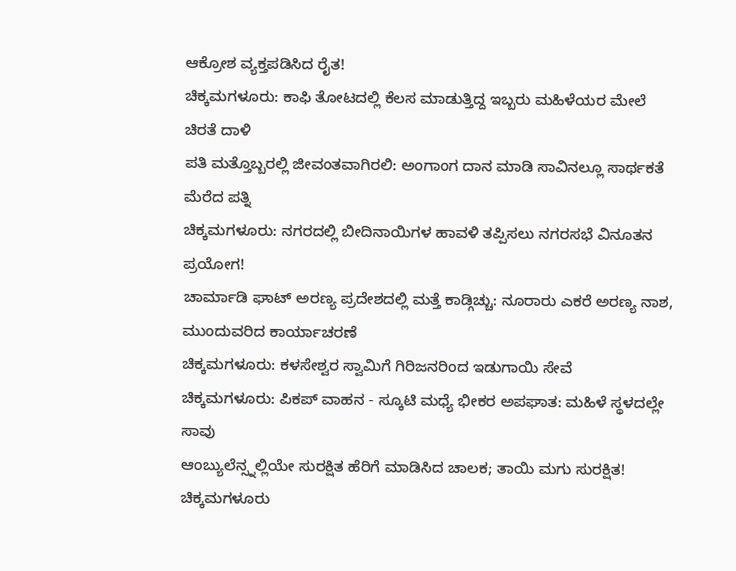ಆಕ್ರೋಶ ವ್ಯಕ್ತಪಡಿಸಿದ ರೈತ!
ಚಿಕ್ಕಮಗಳೂರು: ಕಾಫಿ ತೋಟದಲ್ಲಿ ಕೆಲಸ ಮಾಡುತ್ತಿದ್ದ ಇಬ್ಬರು ಮಹಿಳೆಯರ ಮೇಲೆ ಚಿರತೆ ದಾಳಿ
ಪತಿ ಮತ್ತೊಬ್ಬರಲ್ಲಿ ಜೀವಂತವಾಗಿರಲಿ: ಅಂಗಾಂಗ ದಾನ ಮಾಡಿ ಸಾವಿನಲ್ಲೂ ಸಾರ್ಥಕತೆ ಮೆರೆದ ಪತ್ನಿ
ಚಿಕ್ಕಮಗಳೂರು: ನಗರದಲ್ಲಿ ಬೀದಿನಾಯಿಗಳ ಹಾವಳಿ ತಪ್ಪಿಸಲು ನಗರಸಭೆ ವಿನೂತನ ಪ್ರಯೋಗ!
ಚಾರ್ಮಾಡಿ ಘಾಟ್ ಅರಣ್ಯ ಪ್ರದೇಶದಲ್ಲಿ ಮತ್ತೆ ಕಾಡ್ಗಿಚ್ಚು: ನೂರಾರು ಎಕರೆ ಅರಣ್ಯ ನಾಶ, ಮುಂದುವರಿದ ಕಾರ್ಯಾಚರಣೆ
ಚಿಕ್ಕಮಗಳೂರು: ಕಳಸೇಶ್ವರ ಸ್ವಾಮಿಗೆ ಗಿರಿಜನರಿಂದ ಇಡುಗಾಯಿ ಸೇವೆ
ಚಿಕ್ಕಮಗಳೂರು: ಪಿಕಪ್ ವಾಹನ - ಸ್ಕೂಟಿ ಮಧ್ಯೆ ಭೀಕರ ಅಪಘಾತ: ಮಹಿಳೆ ಸ್ಥಳದಲ್ಲೇ ಸಾವು
ಆಂಬ್ಯುಲೆನ್ಸ್ನಲ್ಲಿಯೇ ಸುರಕ್ಷಿತ ಹೆರಿಗೆ ಮಾಡಿಸಿದ ಚಾಲಕ; ತಾಯಿ ಮಗು ಸುರಕ್ಷಿತ!
ಚಿಕ್ಕಮಗಳೂರು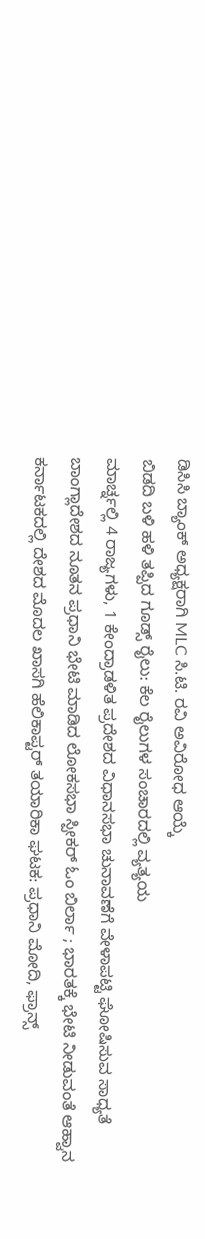ಡಿಸಿಸಿ ಬ್ಯಾಂಕ್ ಅಧ್ಯಕ್ಷರಾಗಿ MLC ಸಿ.ಟಿ. ರವಿ ಅವಿರೋಧ ಆಯ್ಕೆ
ಬಿಡದಿ ಬಳಿ ಹಳಿ ತಪ್ಪಿದ ಗೂಡ್ಸ್ ರೈಲು: ಕೆಲ ರೈಲುಗಳ ಸಂಚಾರದಲ್ಲಿ ವ್ಯತ್ಯಯ
ಮಾರ್ಚ್ನಲ್ಲಿ 4 ರಾಜ್ಯಗಳು, 1 ಕೇಂದ್ರಾಡಳಿತ ಪ್ರದೇಶದ ವಿಧಾನಸಭಾ ಚುನಾವಣೆಗೆ ವೇಳಾಪಟ್ಟಿ ಘೋಷಿಸುವ ಸಾಧ್ಯತೆ
ಬಾಂಗ್ಲಾದೇಶದ ನೂತನ ಪ್ರಧಾನಿ ಭೇಟಿ ಮಾಡಿದ ಲೋಕಸಭಾ ಸ್ಪೀಕರ್ ಓಂ ಬಿರ್ಲಾ ; ಭಾರತಕ್ಕೆ ಭೇಟಿ ನೀಡುವಂತೆ ಆಹ್ವಾನ
ಕರ್ನಾಟಕದಲ್ಲಿ ದೇಶದ ಮೊದಲ ಖಾಸಗಿ ಹೆಲಿಕಾಪ್ಟರ್ ತಯಾರಿಕಾ ಘಟಕ: ಪ್ರಧಾನಿ ಮೋದಿ, ಫ್ರಾನ್ಸ್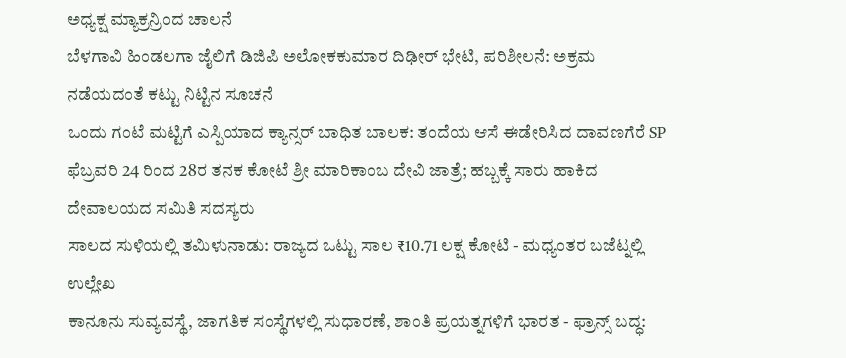ಅಧ್ಯಕ್ಷ ಮ್ಯಾಕ್ರನ್ರಿಂದ ಚಾಲನೆ
ಬೆಳಗಾವಿ ಹಿಂಡಲಗಾ ಜೈಲಿಗೆ ಡಿಜಿಪಿ ಅಲೋಕಕುಮಾರ ದಿಢೀರ್ ಭೇಟಿ, ಪರಿಶೀಲನೆ: ಅಕ್ರಮ ನಡೆಯದಂತೆ ಕಟ್ಟು ನಿಟ್ಟಿನ ಸೂಚನೆ
ಒಂದು ಗಂಟೆ ಮಟ್ಟಿಗೆ ಎಸ್ಪಿಯಾದ ಕ್ಯಾನ್ಸರ್ ಬಾಧಿತ ಬಾಲಕ: ತಂದೆಯ ಆಸೆ ಈಡೇರಿಸಿದ ದಾವಣಗೆರೆ SP
ಫೆಬ್ರವರಿ 24 ರಿಂದ 28ರ ತನಕ ಕೋಟೆ ಶ್ರೀ ಮಾರಿಕಾಂಬ ದೇವಿ ಜಾತ್ರೆ; ಹಬ್ಬಕ್ಕೆ ಸಾರು ಹಾಕಿದ ದೇವಾಲಯದ ಸಮಿತಿ ಸದಸ್ಯರು
ಸಾಲದ ಸುಳಿಯಲ್ಲಿ ತಮಿಳುನಾಡು: ರಾಜ್ಯದ ಒಟ್ಟು ಸಾಲ ₹10.71 ಲಕ್ಷ ಕೋಟಿ - ಮಧ್ಯಂತರ ಬಜೆಟ್ನಲ್ಲಿ ಉಲ್ಲೇಖ
ಕಾನೂನು ಸುವ್ಯವಸ್ಥೆ, ಜಾಗತಿಕ ಸಂಸ್ಥೆಗಳಲ್ಲಿ ಸುಧಾರಣೆ, ಶಾಂತಿ ಪ್ರಯತ್ನಗಳಿಗೆ ಭಾರತ - ಫ್ರಾನ್ಸ್ ಬದ್ಧ: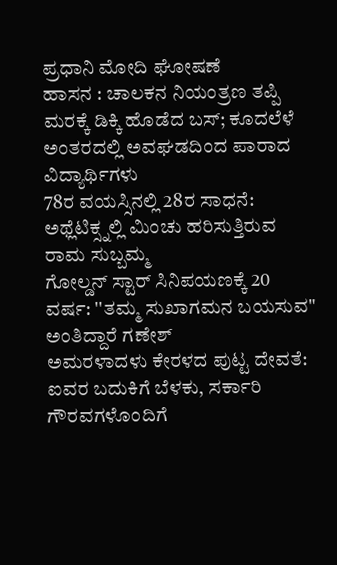ಪ್ರಧಾನಿ ಮೋದಿ ಘೋಷಣೆ
ಹಾಸನ : ಚಾಲಕನ ನಿಯಂತ್ರಣ ತಪ್ಪಿ ಮರಕ್ಕೆ ಡಿಕ್ಕಿ ಹೊಡೆದ ಬಸ್; ಕೂದಲೆಳೆ ಅಂತರದಲ್ಲಿ ಅವಘಡದಿಂದ ಪಾರಾದ ವಿದ್ಯಾರ್ಥಿಗಳು
78ರ ವಯಸ್ಸಿನಲ್ಲಿ 28ರ ಸಾಧನೆ: ಅಥ್ಲೆಟಿಕ್ಸ್ನಲ್ಲಿ ಮಿಂಚು ಹರಿಸುತ್ತಿರುವ ರಾಮ ಸುಬ್ಬಮ್ಮ
ಗೋಲ್ಡನ್ ಸ್ಟಾರ್ ಸಿನಿಪಯಣಕ್ಕೆ 20 ವರ್ಷ: ''ತಮ್ಮ ಸುಖಾಗಮನ ಬಯಸುವ" ಅಂತಿದ್ದಾರೆ ಗಣೇಶ್
ಅಮರಳಾದಳು ಕೇರಳದ ಪುಟ್ಟ ದೇವತೆ: ಐವರ ಬದುಕಿಗೆ ಬೆಳಕು, ಸರ್ಕಾರಿ ಗೌರವಗಳೊಂದಿಗೆ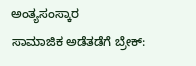ಅಂತ್ಯಸಂಸ್ಕಾರ
ಸಾಮಾಜಿಕ ಅಡೆತಡೆಗೆ ಬ್ರೇಕ್: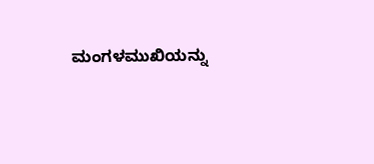ಮಂಗಳಮುಖಿಯನ್ನು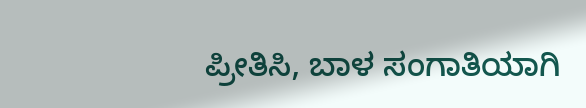ಪ್ರೀತಿಸಿ, ಬಾಳ ಸಂಗಾತಿಯಾಗಿ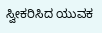ಸ್ವೀಕರಿಸಿದ ಯುವಕ